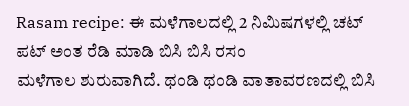Rasam recipe: ಈ ಮಳೆಗಾಲದಲ್ಲಿ 2 ನಿಮಿಷಗಳಲ್ಲಿ ಚಟ್ ಪಟ್ ಅಂತ ರೆಡಿ ಮಾಡಿ ಬಿಸಿ ಬಿಸಿ ರಸಂ
ಮಳೆಗಾಲ ಶುರುವಾಗಿದೆ. ಥಂಡಿ ಥಂಡಿ ವಾತಾವರಣದಲ್ಲಿ ಬಿಸಿ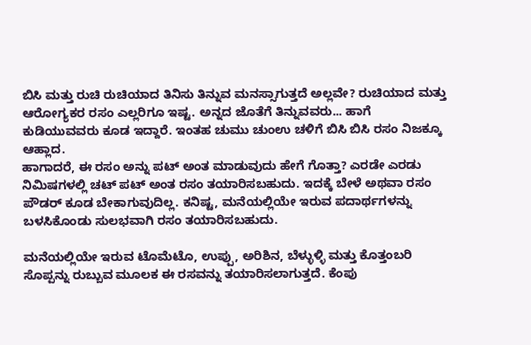ಬಿಸಿ ಮತ್ತು ರುಚಿ ರುಚಿಯಾದ ತಿನಿಸು ತಿನ್ನುವ ಮನಸ್ಸಾಗುತ್ತದೆ ಅಲ್ಲವೇ? ರುಚಿಯಾದ ಮತ್ತು ಆರೋಗ್ಯಕರ ರಸಂ ಎಲ್ಲರಿಗೂ ಇಷ್ಟ. ಅನ್ನದ ಜೊತೆಗೆ ತಿನ್ನುವವರು... ಹಾಗೆ ಕುಡಿಯುವವರು ಕೂಡ ಇದ್ದಾರೆ. ಇಂತಹ ಚುಮು ಚುಂಉ ಚಳಿಗೆ ಬಿಸಿ ಬಿಸಿ ರಸಂ ನಿಜಕ್ಕೂ ಆಹ್ಲಾದ.
ಹಾಗಾದರೆ, ಈ ರಸಂ ಅನ್ನು ಪಟ್ ಅಂತ ಮಾಡುವುದು ಹೇಗೆ ಗೊತ್ತಾ? ಎರಡೇ ಎರಡು ನಿಮಿಷಗಳಲ್ಲಿ ಚಟ್ ಪಟ್ ಅಂತ ರಸಂ ತಯಾರಿಸಬಹುದು. ಇದಕ್ಕೆ ಬೇಳೆ ಅಥವಾ ರಸಂ ಪೌಡರ್ ಕೂಡ ಬೇಕಾಗುವುದಿಲ್ಲ. ಕನಿಷ್ಟ, ಮನೆಯಲ್ಲಿಯೇ ಇರುವ ಪದಾರ್ಥಗಳನ್ನು ಬಳಸಿಕೊಂಡು ಸುಲಭವಾಗಿ ರಸಂ ತಯಾರಿಸಬಹುದು.

ಮನೆಯಲ್ಲಿಯೇ ಇರುವ ಟೊಮೆಟೊ, ಉಪ್ಪು, ಅರಿಶಿನ, ಬೆಳ್ಳುಳ್ಳಿ ಮತ್ತು ಕೊತ್ತಂಬರಿ ಸೊಪ್ಪನ್ನು ರುಬ್ಬುವ ಮೂಲಕ ಈ ರಸವನ್ನು ತಯಾರಿಸಲಾಗುತ್ತದೆ. ಕೆಂಪು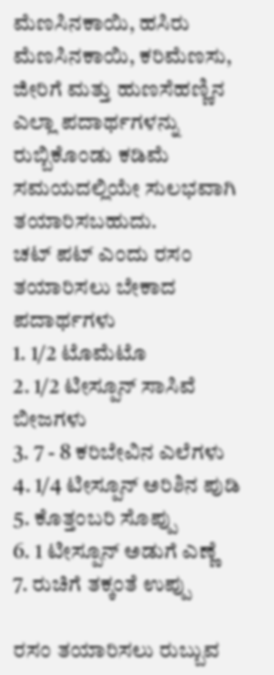ಮೆಣಸಿನಕಾಯಿ, ಹಸಿರು ಮೆಣಸಿನಕಾಯಿ, ಕರಿಮೆಣಸು, ಜೀರಿಗೆ ಮತ್ತು ಹುಣಸೆಹಣ್ಣಿನ ಎಲ್ಲಾ ಪದಾರ್ಥಗಳನ್ನು ರುಬ್ಬಿಕೊಂಡು ಕಡಿಮೆ ಸಮಯದಲ್ಲಿಯೇ ಸುಲಭವಾಗಿ ತಯಾರಿಸಬಹುದು.
ಚಟ್ ಪಟ್ ಎಂದು ರಸಂ ತಯಾರಿಸಲು ಬೇಕಾದ ಪದಾರ್ಥಗಳು
1. 1/2 ಟೊಮೆಟೊ
2. 1/2 ಟೀಸ್ಪೂನ್ ಸಾಸಿವೆ ಬೀಜಗಳು
3. 7 - 8 ಕರಿಬೇವಿನ ಎಲೆಗಳು
4. 1/4 ಟೀಸ್ಪೂನ್ ಅರಿಶಿನ ಪುಡಿ
5. ಕೊತ್ತಂಬರಿ ಸೊಪ್ಪು
6. 1 ಟೀಸ್ಪೂನ್ ಅಡುಗೆ ಎಣ್ಣೆ
7. ರುಚಿಗೆ ತಕ್ಕಂತೆ ಉಪ್ಪು

ರಸಂ ತಯಾರಿಸಲು ರುಬ್ಬುವ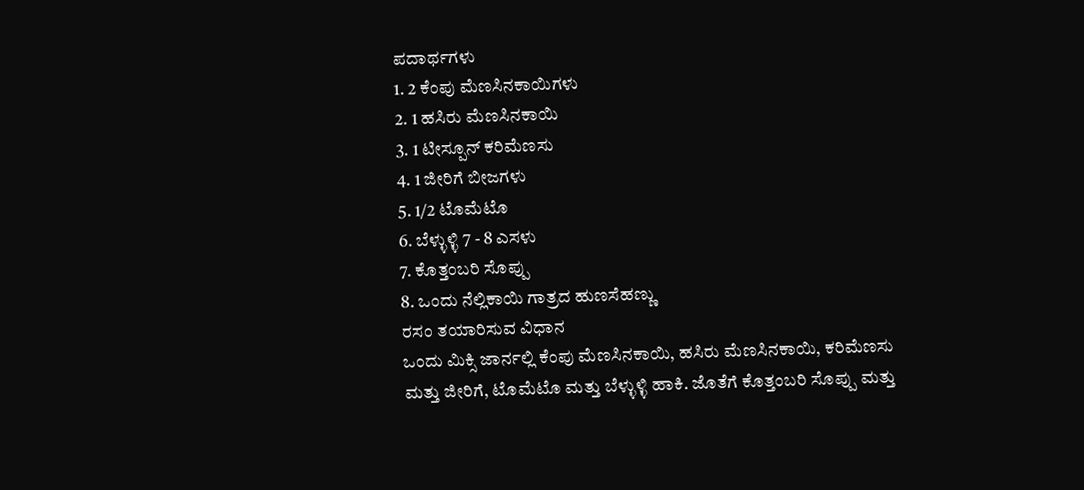ಪದಾರ್ಥಗಳು
1. 2 ಕೆಂಪು ಮೆಣಸಿನಕಾಯಿಗಳು
2. 1 ಹಸಿರು ಮೆಣಸಿನಕಾಯಿ
3. 1 ಟೀಸ್ಪೂನ್ ಕರಿಮೆಣಸು
4. 1 ಜೀರಿಗೆ ಬೀಜಗಳು
5. 1/2 ಟೊಮೆಟೊ
6. ಬೆಳ್ಳುಳ್ಳಿ 7 - 8 ಎಸಳು
7. ಕೊತ್ತಂಬರಿ ಸೊಪ್ಪು
8. ಒಂದು ನೆಲ್ಲಿಕಾಯಿ ಗಾತ್ರದ ಹುಣಸೆಹಣ್ಣು
ರಸಂ ತಯಾರಿಸುವ ವಿಧಾನ
ಒಂದು ಮಿಕ್ಸಿ ಜಾರ್ನಲ್ಲಿ ಕೆಂಪು ಮೆಣಸಿನಕಾಯಿ, ಹಸಿರು ಮೆಣಸಿನಕಾಯಿ, ಕರಿಮೆಣಸು ಮತ್ತು ಜೀರಿಗೆ, ಟೊಮೆಟೊ ಮತ್ತು ಬೆಳ್ಳುಳ್ಳಿ ಹಾಕಿ. ಜೊತೆಗೆ ಕೊತ್ತಂಬರಿ ಸೊಪ್ಪು ಮತ್ತು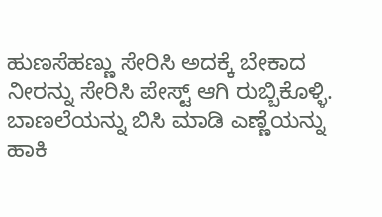ಹುಣಸೆಹಣ್ಣು ಸೇರಿಸಿ ಅದಕ್ಕೆ ಬೇಕಾದ ನೀರನ್ನು ಸೇರಿಸಿ ಪೇಸ್ಟ್ ಆಗಿ ರುಬ್ಬಿಕೊಳ್ಳಿ.
ಬಾಣಲೆಯನ್ನು ಬಿಸಿ ಮಾಡಿ ಎಣ್ಣೆಯನ್ನು ಹಾಕಿ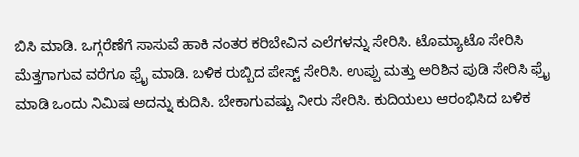ಬಿಸಿ ಮಾಡಿ. ಒಗ್ಗರೆಣೆಗೆ ಸಾಸುವೆ ಹಾಕಿ ನಂತರ ಕರಿಬೇವಿನ ಎಲೆಗಳನ್ನು ಸೇರಿಸಿ. ಟೊಮ್ಯಾಟೊ ಸೇರಿಸಿ ಮೆತ್ತಗಾಗುವ ವರೆಗೂ ಫ್ರೈ ಮಾಡಿ. ಬಳಿಕ ರುಬ್ಬಿದ ಪೇಸ್ಟ್ ಸೇರಿಸಿ. ಉಪ್ಪು ಮತ್ತು ಅರಿಶಿನ ಪುಡಿ ಸೇರಿಸಿ ಫ್ರೈ ಮಾಡಿ ಒಂದು ನಿಮಿಷ ಅದನ್ನು ಕುದಿಸಿ. ಬೇಕಾಗುವಷ್ಟು ನೀರು ಸೇರಿಸಿ. ಕುದಿಯಲು ಆರಂಭಿಸಿದ ಬಳಿಕ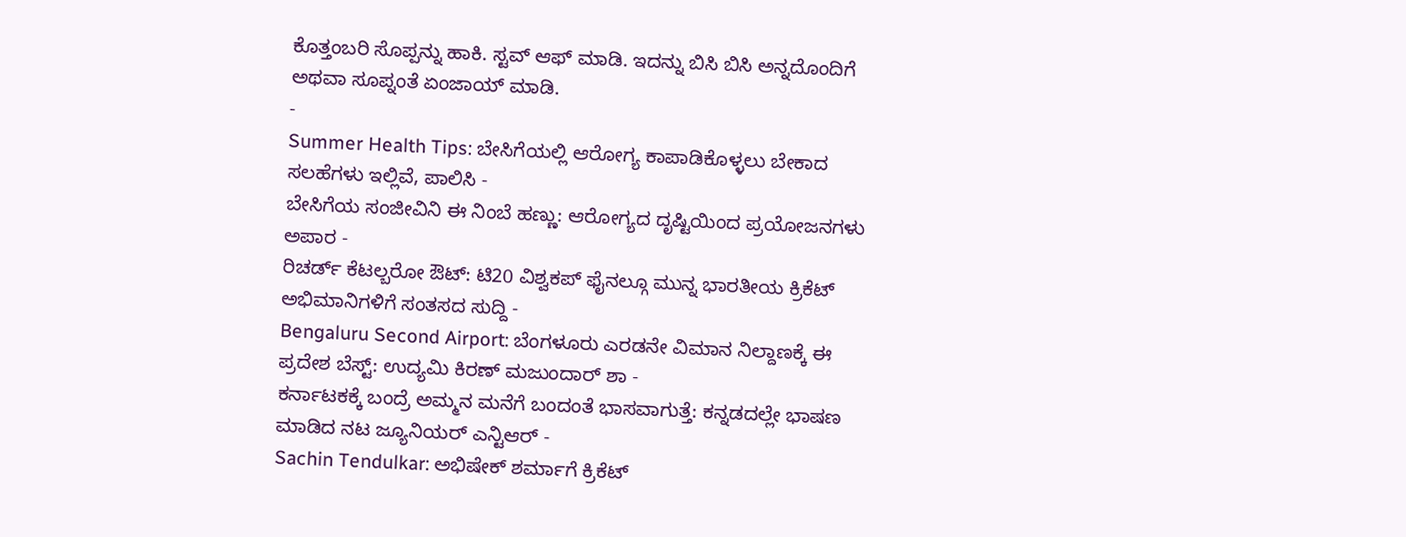ಕೊತ್ತಂಬರಿ ಸೊಪ್ಪನ್ನು ಹಾಕಿ. ಸ್ಟವ್ ಆಫ್ ಮಾಡಿ. ಇದನ್ನು ಬಿಸಿ ಬಿಸಿ ಅನ್ನದೊಂದಿಗೆ ಅಥವಾ ಸೂಪ್ನಂತೆ ಏಂಜಾಯ್ ಮಾಡಿ.
-
Summer Health Tips: ಬೇಸಿಗೆಯಲ್ಲಿ ಆರೋಗ್ಯ ಕಾಪಾಡಿಕೊಳ್ಳಲು ಬೇಕಾದ ಸಲಹೆಗಳು ಇಲ್ಲಿವೆ, ಪಾಲಿಸಿ -
ಬೇಸಿಗೆಯ ಸಂಜೀವಿನಿ ಈ ನಿಂಬೆ ಹಣ್ಣು: ಆರೋಗ್ಯದ ದೃಷ್ಟಿಯಿಂದ ಪ್ರಯೋಜನಗಳು ಅಪಾರ -
ರಿಚರ್ಡ್ ಕೆಟಲ್ಬರೋ ಔಟ್: ಟಿ20 ವಿಶ್ವಕಪ್ ಫೈನಲ್ಗೂ ಮುನ್ನ ಭಾರತೀಯ ಕ್ರಿಕೆಟ್ ಅಭಿಮಾನಿಗಳಿಗೆ ಸಂತಸದ ಸುದ್ದಿ -
Bengaluru Second Airport: ಬೆಂಗಳೂರು ಎರಡನೇ ವಿಮಾನ ನಿಲ್ದಾಣಕ್ಕೆ ಈ ಪ್ರದೇಶ ಬೆಸ್ಟ್: ಉದ್ಯಮಿ ಕಿರಣ್ ಮಜುಂದಾರ್ ಶಾ -
ಕರ್ನಾಟಕಕ್ಕೆ ಬಂದ್ರೆ ಅಮ್ಮನ ಮನೆಗೆ ಬಂದಂತೆ ಭಾಸವಾಗುತ್ತೆ: ಕನ್ನಡದಲ್ಲೇ ಭಾಷಣ ಮಾಡಿದ ನಟ ಜ್ಯೂನಿಯರ್ ಎನ್ಟಿಆರ್ -
Sachin Tendulkar: ಅಭಿಷೇಕ್ ಶರ್ಮಾಗೆ ಕ್ರಿಕೆಟ್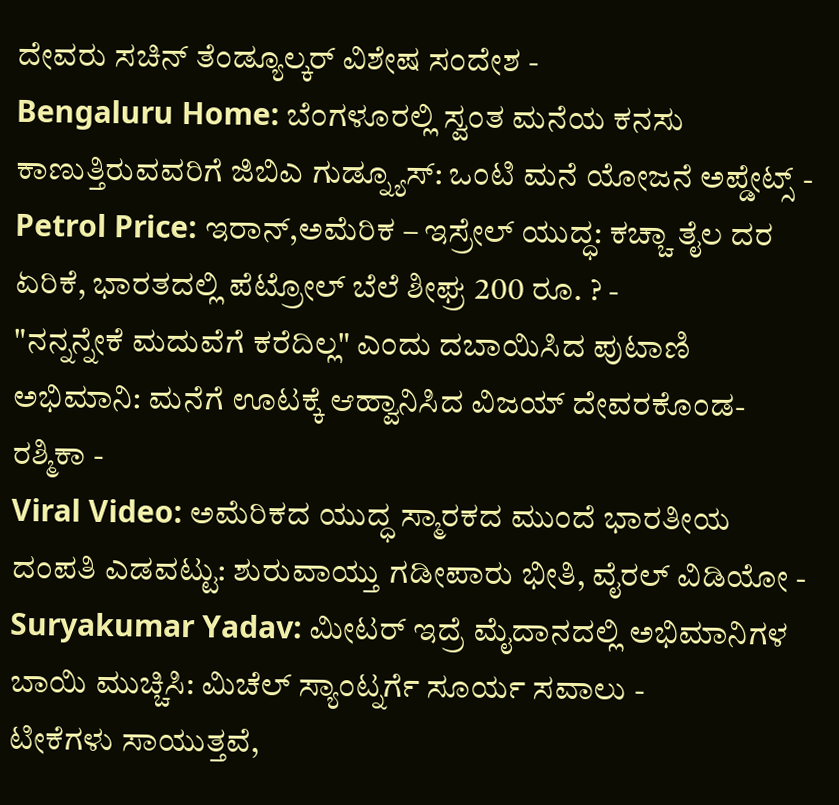ದೇವರು ಸಚಿನ್ ತೆಂಡ್ಯೂಲ್ಕರ್ ವಿಶೇಷ ಸಂದೇಶ -
Bengaluru Home: ಬೆಂಗಳೂರಲ್ಲಿ ಸ್ವಂತ ಮನೆಯ ಕನಸು ಕಾಣುತ್ತಿರುವವರಿಗೆ ಜಿಬಿಎ ಗುಡ್ನ್ಯೂಸ್: ಒಂಟಿ ಮನೆ ಯೋಜನೆ ಅಪ್ಡೇಟ್ಸ್ -
Petrol Price: ಇರಾನ್,ಅಮೆರಿಕ – ಇಸ್ರೇಲ್ ಯುದ್ಧ: ಕಚ್ಚಾ ತೈಲ ದರ ಏರಿಕೆ, ಭಾರತದಲ್ಲಿ ಪೆಟ್ರೋಲ್ ಬೆಲೆ ಶೀಘ್ರ 200 ರೂ. ? -
"ನನ್ನನ್ನೇಕೆ ಮದುವೆಗೆ ಕರೆದಿಲ್ಲ" ಎಂದು ದಬಾಯಿಸಿದ ಪುಟಾಣಿ ಅಭಿಮಾನಿ: ಮನೆಗೆ ಊಟಕ್ಕೆ ಆಹ್ವಾನಿಸಿದ ವಿಜಯ್ ದೇವರಕೊಂಡ-ರಶ್ಮಿಕಾ -
Viral Video: ಅಮೆರಿಕದ ಯುದ್ಧ ಸ್ಮಾರಕದ ಮುಂದೆ ಭಾರತೀಯ ದಂಪತಿ ಎಡವಟ್ಟು: ಶುರುವಾಯ್ತು ಗಡೀಪಾರು ಭೀತಿ, ವೈರಲ್ ವಿಡಿಯೋ -
Suryakumar Yadav: ಮೀಟರ್ ಇದ್ರೆ ಮೈದಾನದಲ್ಲಿ ಅಭಿಮಾನಿಗಳ ಬಾಯಿ ಮುಚ್ಚಿಸಿ: ಮಿಚೆಲ್ ಸ್ಯಾಂಟ್ನರ್ಗೆ ಸೂರ್ಯ ಸವಾಲು -
ಟೀಕೆಗಳು ಸಾಯುತ್ತವೆ,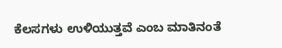ಕೆಲಸಗಳು ಉಳಿಯುತ್ತವೆ ಎಂಬ ಮಾತಿನಂತೆ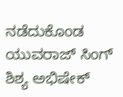ನಡೆದುಕೊಂಡ ಯುವರಾಜ್ ಸಿಂಗ್ ಶಿಶ್ಯ ಅಭಿಷೇಕ್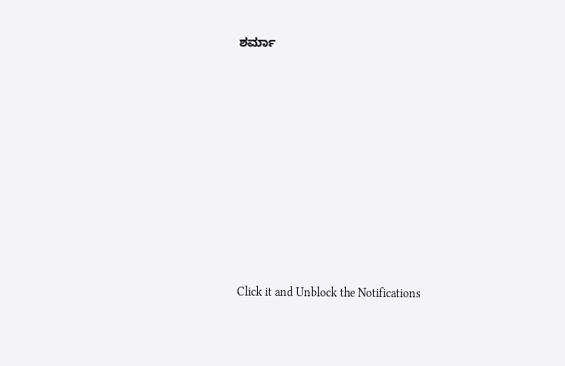ಶರ್ಮಾ












Click it and Unblock the Notifications